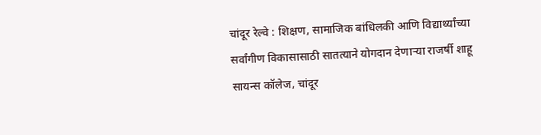चांदूर रेल्वे : शिक्षण, सामाजिक बांधिलकी आणि विद्यार्थ्यांच्या सर्वांगीण विकासासाठी सातत्याने योगदान देणाऱ्या राजर्षी शाहू सायन्स कॉलेज, चांदूर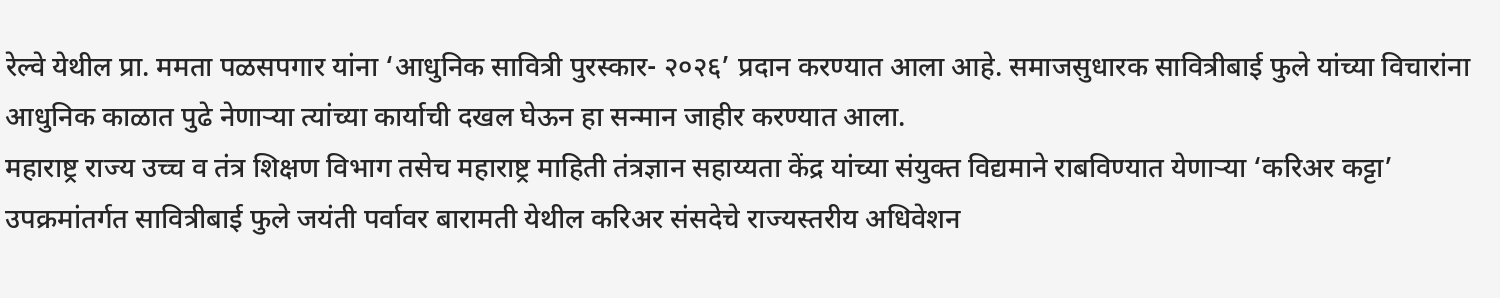रेल्वे येथील प्रा. ममता पळसपगार यांना ‘आधुनिक सावित्री पुरस्कार- २०२६’ प्रदान करण्यात आला आहे. समाजसुधारक सावित्रीबाई फुले यांच्या विचारांना आधुनिक काळात पुढे नेणाऱ्या त्यांच्या कार्याची दखल घेऊन हा सन्मान जाहीर करण्यात आला.
महाराष्ट्र राज्य उच्च व तंत्र शिक्षण विभाग तसेच महाराष्ट्र माहिती तंत्रज्ञान सहाय्यता केंद्र यांच्या संयुक्त विद्यमाने राबविण्यात येणाऱ्या ‘करिअर कट्टा’ उपक्रमांतर्गत सावित्रीबाई फुले जयंती पर्वावर बारामती येथील करिअर संसदेचे राज्यस्तरीय अधिवेशन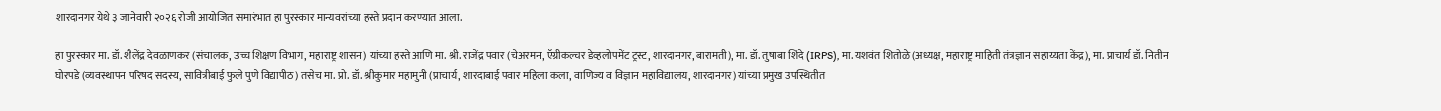शारदानगर येथे ३ जानेवारी २०२६ रोजी आयोजित समारंभात हा पुरस्कार मान्यवरांच्या हस्ते प्रदान करण्यात आला.

हा पुरस्कार मा. डॉ. शैलेंद्र देवळाणकर (संचालक, उच्च शिक्षण विभाग, महाराष्ट्र शासन) यांच्या हस्ते आणि मा. श्री. राजेंद्र पवार (चेअरमन, ऍग्रीकल्चर डेव्हलोपमेंट ट्रस्ट, शारदानगर, बारामती), मा. डॉ. तुषाबा शिंदे (IRPS), मा. यशवंत शितोळे (अध्यक्ष, महाराष्ट्र माहिती तंत्रज्ञान सहाय्यता केंद्र), मा. प्राचार्य डॉ. नितीन घोरपडे (व्यवस्थापन परिषद सदस्य, सावित्रीबाई फुले पुणे विद्यापीठ) तसेच मा. प्रो. डॉ. श्रीकुमार महामुनी (प्राचार्य, शारदाबाई पवार महिला कला, वाणिज्य व विज्ञान महाविद्यालय, शारदानगर) यांच्या प्रमुख उपस्थितीत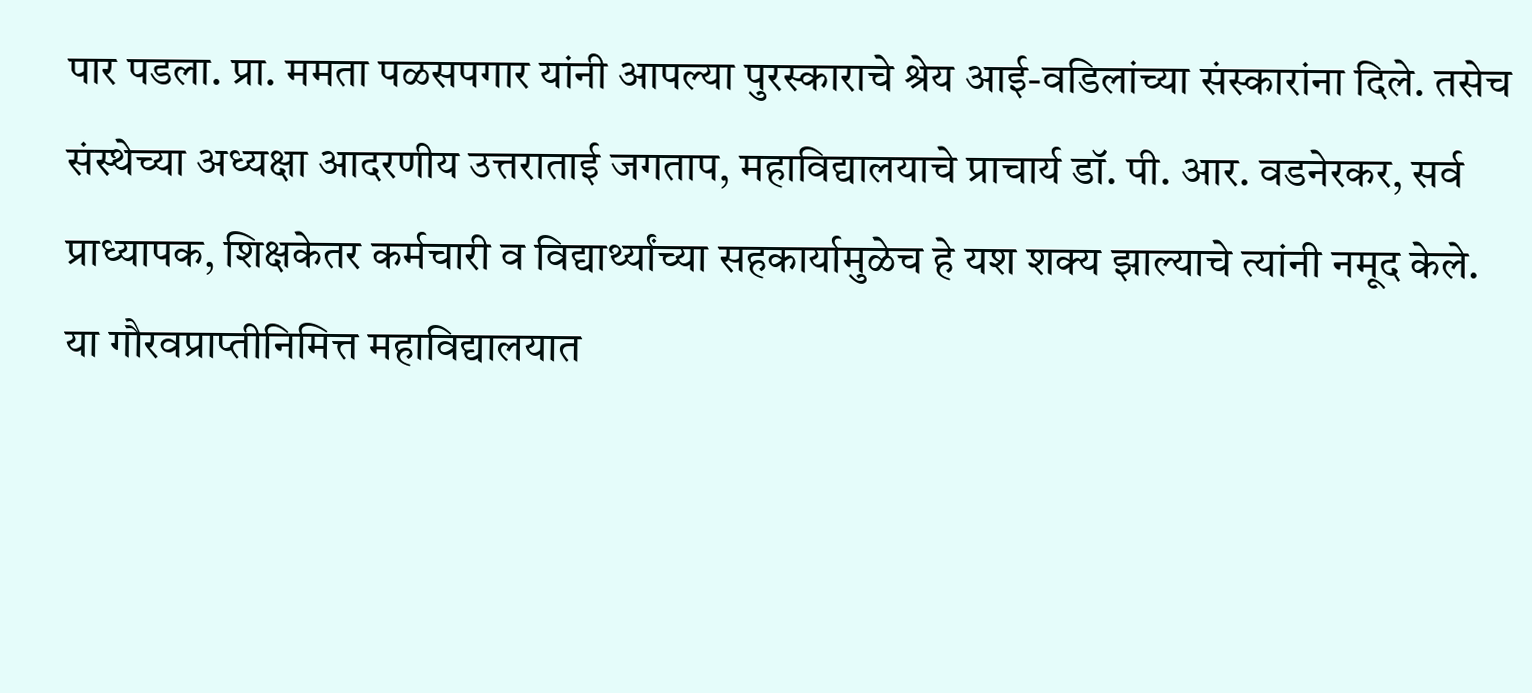पार पडला. प्रा. ममता पळसपगार यांनी आपल्या पुरस्काराचे श्रेय आई-वडिलांच्या संस्कारांना दिले. तसेच संस्थेच्या अध्यक्षा आदरणीय उत्तराताई जगताप, महाविद्यालयाचे प्राचार्य डॉ. पी. आर. वडनेरकर, सर्व प्राध्यापक, शिक्षकेतर कर्मचारी व विद्यार्थ्यांच्या सहकार्यामुळेच हे यश शक्य झाल्याचे त्यांनी नमूद केले.
या गौरवप्राप्तीनिमित्त महाविद्यालयात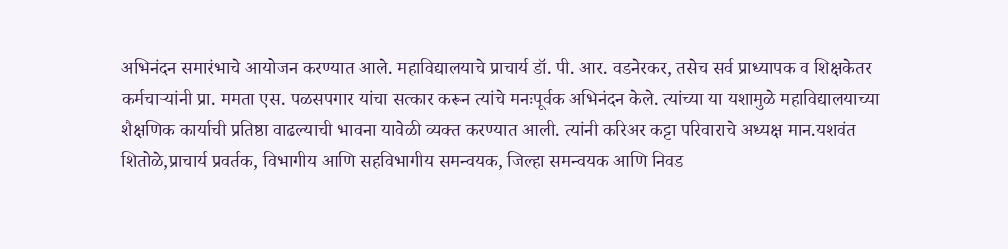अभिनंदन समारंभाचे आयोजन करण्यात आले. महाविद्यालयाचे प्राचार्य डॉ. पी. आर. वडनेरकर, तसेच सर्व प्राध्यापक व शिक्षकेतर कर्मचाऱ्यांनी प्रा. ममता एस. पळसपगार यांचा सत्कार करून त्यांचे मनःपूर्वक अभिनंदन केले. त्यांच्या या यशामुळे महाविद्यालयाच्या शैक्षणिक कार्याची प्रतिष्ठा वाढल्याची भावना यावेळी व्यक्त करण्यात आली. त्यांनी करिअर कट्टा परिवाराचे अध्यक्ष मान.यशवंत शितोळे,प्राचार्य प्रवर्तक, विभागीय आणि सहविभागीय समन्वयक, जिल्हा समन्वयक आणि निवड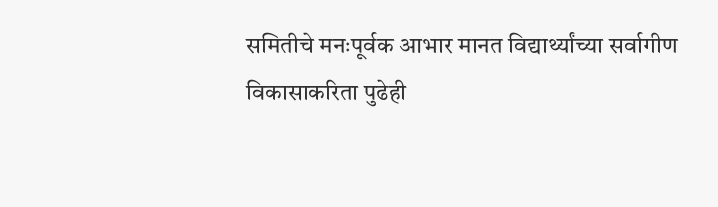समितीचे मनःपूर्वक आभार मानत विद्यार्थ्यांच्या सर्वागीण विकासाकरिता पुढेही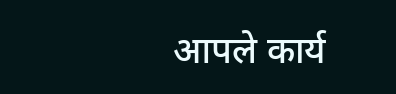आपले कार्य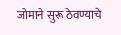जोमाने सुरू ठेवण्याचे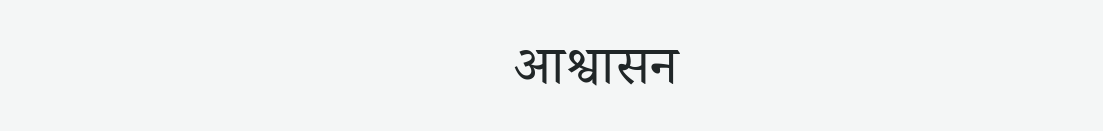आश्वासन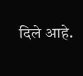दिले आहे.